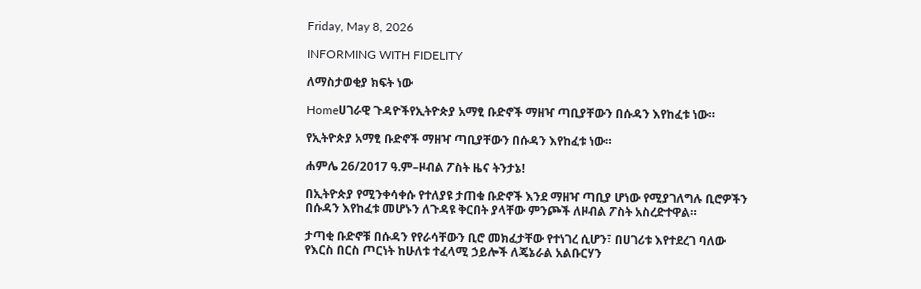Friday, May 8, 2026

INFORMING WITH FIDELITY

ለማስታወቂያ ክፍት ነው

Homeሀገራዊ ጉዳዮችየኢትዮጵያ አማፂ ቡድኖች ማዘዣ ጣቢያቸውን በሱዳን እየከፈቱ ነው።

የኢትዮጵያ አማፂ ቡድኖች ማዘዣ ጣቢያቸውን በሱዳን እየከፈቱ ነው።

ሐምሌ 26/2017 ዓ.ም–ዞብል ፖስት ዜና ትንታኔ!

በኢትዮጵያ የሚንቀሳቀሱ የተለያዩ ታጠቁ ቡድኖች እንደ ማዘዣ ጣቢያ ሆነው የሚያገለግሉ ቢሮዎችን በሱዳን እየከፈቱ መሆኑን ለጉዳዩ ቅርበት ያላቸው ምንጮች ለዞብል ፖስት አስረድተዋል።

ታጣቂ ቡድኖቹ በሱዳን የየራሳቸውን ቢሮ መክፈታቸው የተነገረ ሲሆን፣ በሀገሪቱ እየተደረገ ባለው የእርስ በርስ ጦርነት ከሁለቱ ተፈላሚ ኃይሎች ለጄኔራል አልቡርሃን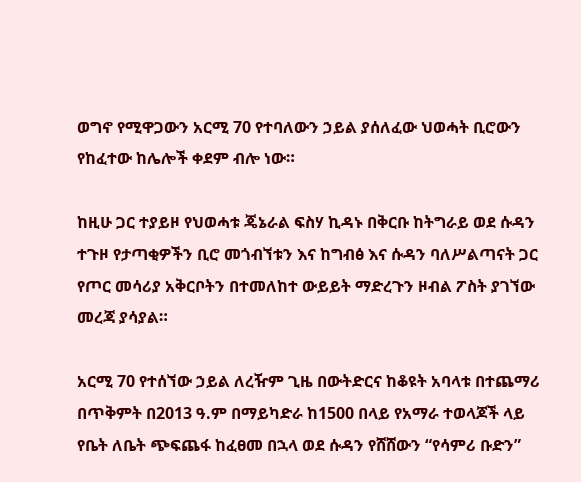ወግኖ የሚዋጋውን አርሚ 70 የተባለውን ኃይል ያሰለፈው ህወሓት ቢሮውን የከፈተው ከሌሎች ቀደም ብሎ ነው።

ከዚሁ ጋር ተያይዞ የህወሓቱ ጄኔራል ፍስሃ ኪዳኑ በቅርቡ ከትግራይ ወደ ሱዳን ተጉዞ የታጣቂዎችን ቢሮ መጎብኘቱን እና ከግብፅ እና ሱዳን ባለሥልጣናት ጋር የጦር መሳሪያ አቅርቦትን በተመለከተ ውይይት ማድረጉን ዞብል ፖስት ያገኘው መረጃ ያሳያል።

አርሚ 70 የተሰኘው ኃይል ለረዥም ጊዜ በውትድርና ከቆዩት አባላቱ በተጨማሪ በጥቅምት በ2013 ዓ.ም በማይካድራ ከ1500 በላይ የአማራ ተወላጆች ላይ የቤት ለቤት ጭፍጨፋ ከፈፀመ በኋላ ወደ ሱዳን የሸሸውን “የሳምሪ ቡድን”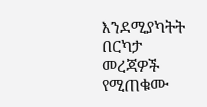እንደሚያካትት በርካታ መረጃዎች የሚጠቁሙ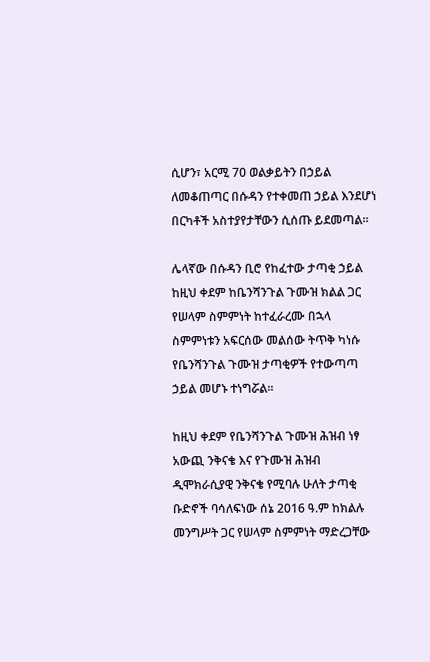ሲሆን፣ አርሚ 70 ወልቃይትን በኃይል ለመቆጠጣር በሱዳን የተቀመጠ ኃይል እንደሆነ በርካቶች አስተያየታቸውን ሲሰጡ ይደመጣል።

ሌላኛው በሱዳን ቢሮ የከፈተው ታጣቂ ኃይል ከዚህ ቀደም ከቤንሻንጉል ጉሙዝ ክልል ጋር የሠላም ስምምነት ከተፈራረሙ በኋላ ስምምነቱን አፍርሰው መልሰው ትጥቅ ካነሱ የቤንሻንጉል ጉሙዝ ታጣቂዎች የተውጣጣ ኃይል መሆኑ ተነግሯል።

ከዚህ ቀደም የቤንሻንጉል ጉሙዝ ሕዝብ ነፃ አውጪ ንቅናቄ እና የጉሙዝ ሕዝብ ዲሞክራሲያዊ ንቅናቄ የሚባሉ ሁለት ታጣቂ ቡድኖች ባሳለፍነው ሰኔ 2016 ዓ.ም ከክልሉ መንግሥት ጋር የሠላም ስምምነት ማድረጋቸው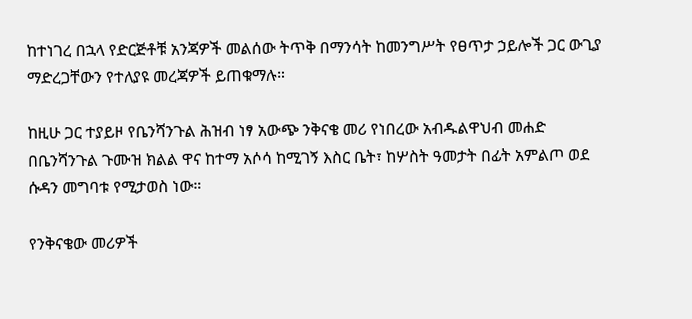ከተነገረ በኋላ የድርጅቶቹ አንጃዎች መልሰው ትጥቅ በማንሳት ከመንግሥት የፀጥታ ኃይሎች ጋር ውጊያ ማድረጋቸውን የተለያዩ መረጃዎች ይጠቁማሉ።

ከዚሁ ጋር ተያይዞ የቤንሻንጉል ሕዝብ ነፃ አውጭ ንቅናቄ መሪ የነበረው አብዱልዋህብ መሐድ በቤንሻንጉል ጉሙዝ ክልል ዋና ከተማ አሶሳ ከሚገኝ እስር ቤት፣ ከሦስት ዓመታት በፊት አምልጦ ወደ ሱዳን መግባቱ የሚታወስ ነው።

የንቅናቄው መሪዎች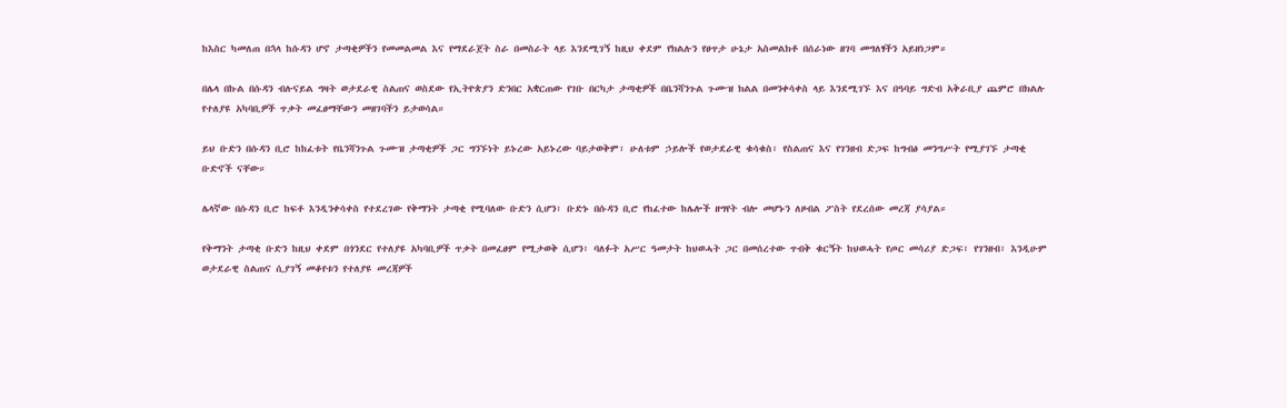ከእስር ካመለጠ በኋላ ከሱዳን ሆኖ ታጣቂዎችን የመመልመል እና የማደራጀት ስራ በመስራት ላይ እንደሚገኝ ከዚህ ቀደም የክልሉን የፀጥታ ሁኔታ አስመልክቶ በሰራነው ዘገባ መግለፃችን አይዘነጋም።

በሌላ በኩል በሱዳን ብሉናይል ግዛት ወታደራዊ ስልጠና ወስደው የኢትዮጵያን ድንበር አቋርጠው የገቡ በርካታ ታጣቂዎች በቤንሻንጉል ጉሙዝ ክልል በመንቀሳቀስ ላይ እንደሚገኙ እና በዓባይ ግድብ አቅራቢያ ጨምሮ በክልሉ የተለያዩ አካባቢዎች ጥቃት መፈፀማቸውን መዘገባችን ይታወሳል።

ይህ ቡድን በሱዳን ቢሮ ከከፈቱት የቤንሻንጉል ጉሙዝ ታጣቂዎች ጋር ግንኙነት ይኑረው አይኑረው ባይታወቅም፣ ሁለቱም ኃይሎች የወታደራዊ ቁሳቁስ፣ የስልጠና እና የገንዘብ ድጋፍ ከግብፅ መንግሥት የሚያገኙ ታጣቂ ቡድኖች ናቸው።

ሌላኛው በሱዳን ቢሮ ከፍቶ እንዲንቀሳቀስ የተደረገው የቅማንት ታጣቂ የሚባለው ቡድን ሲሆን፣ ቡድኑ በሱዳን ቢሮ የከፈተው ከሌሎች ዘግየት ብሎ መሆኑን ለዞብል ፖስት የደረሰው መረጃ ያሳያል።

የቅማንት ታጣቂ ቡድን ከዚህ ቀደም በጎንደር የተለያዩ አካባቢዎች ጥቃት በመፈፀም የሚታወቅ ሲሆን፣ ባለፉት አሥር ዓመታት ከህወሓት ጋር በመሰረተው ጥብቅ ቁርኝት ከህወሓት የጦር መሳሪያ ድጋፍ፣ የገንዘብ፣ እንዲሁም ወታደራዊ ስልጠና ሲያገኝ መቆየቱን የተለያዩ መረጃዎች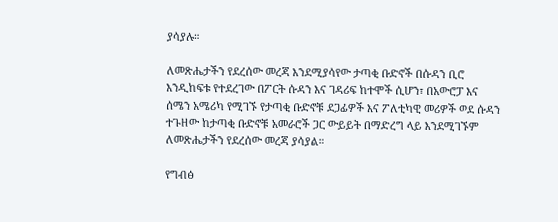ያሳያሉ።

ለመጽሔታችን የደረሰው መረጃ እንደሚያሳየው ታጣቂ ቡድኖች በሱዳን ቢሮ እንዲከፍቱ የተደረገው በፖርት ሱዳን እና ገዳሪፍ ከተሞች ሲሆን፣ በአውሮፓ እና ሰሜን አሜሪካ የሚገኙ የታጣቂ ቡድኖቹ ደጋፊዎች እና ፖለቲካዊ መሪዎች ወደ ሱዳን ተጉዘው ከታጣቂ ቡድኖቹ አመራሮች ጋር ውይይት በማድረግ ላይ እንደሚገኙም ለመጽሔታችን የደረሰው መረጃ ያሳያል።

የግብፅ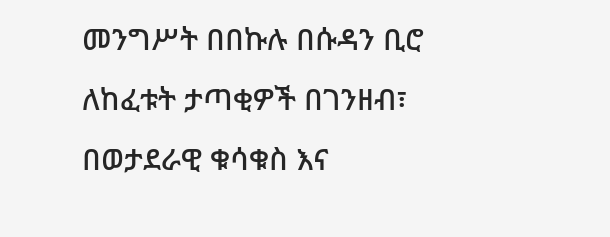መንግሥት በበኩሉ በሱዳን ቢሮ ለከፈቱት ታጣቂዎች በገንዘብ፣ በወታደራዊ ቁሳቁስ እና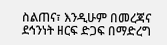ስልጠና፣ እንዲሁም በመረጃና ደኅንነት ዘርፍ ድጋፍ በማድረግ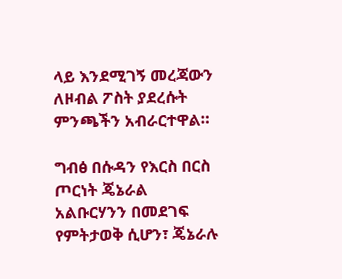ላይ እንደሚገኝ መረጃውን ለዞብል ፖስት ያደረሱት ምንጫችን አብራርተዋል።

ግብፅ በሱዳን የእርስ በርስ ጦርነት ጄኔራል አልቡርሃንን በመደገፍ የምትታወቅ ሲሆን፣ ጄኔራሉ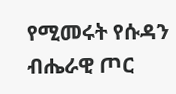የሚመሩት የሱዳን ብሔራዊ ጦር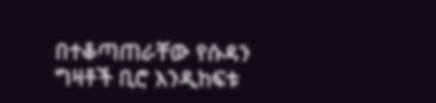በተቆጣጠራቸው የሱዳን ግዛቶች ቢሮ እንዲከፍቱ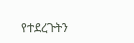የተደረጉትን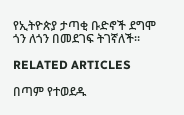የኢትዮጵያ ታጣቂ ቡድኖች ደግሞ ጎን ለጎን በመደገፍ ትገኛለች።

RELATED ARTICLES

በጣም የተወደዱ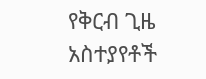የቅርብ ጊዜ አስተያየቶች